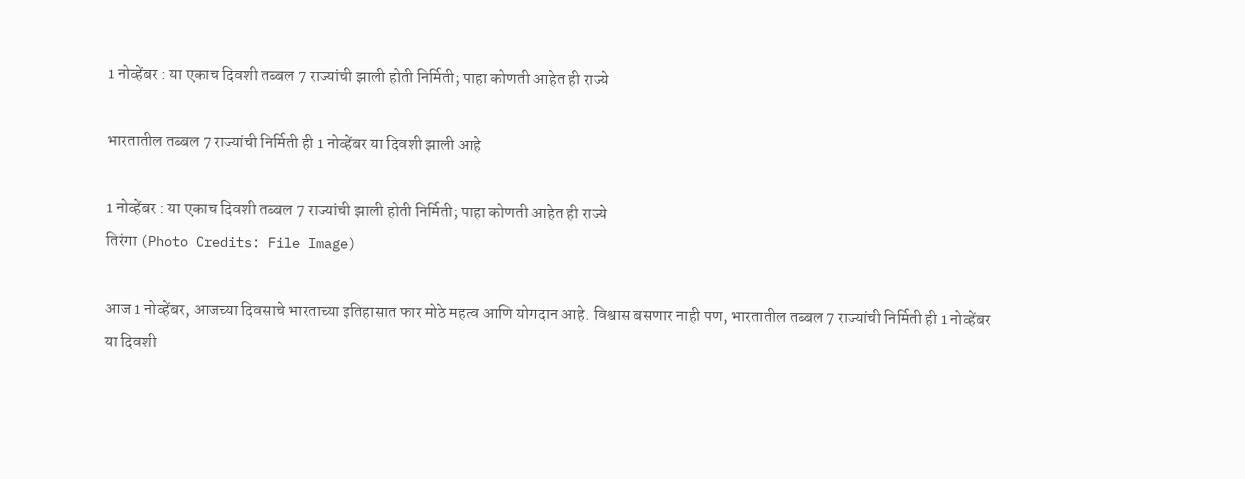1 नोव्हेंबर : या एकाच दिवशी तब्बल 7 राज्यांची झाली होती निर्मिती; पाहा कोणती आहेत ही राज्ये

भारतातील तब्बल 7 राज्यांची निर्मिती ही 1 नोव्हेंबर या दिवशी झाली आहे

1 नोव्हेंबर : या एकाच दिवशी तब्बल 7 राज्यांची झाली होती निर्मिती; पाहा कोणती आहेत ही राज्ये
तिरंगा (Photo Credits: File Image)

आज 1 नोव्हेंबर, आजच्या दिवसाचे भारताच्या इतिहासात फार मोठे महत्व आणि योगदान आहे. विश्वास बसणार नाही पण, भारतातील तब्बल 7 राज्यांची निर्मिती ही 1 नोव्हेंबर या दिवशी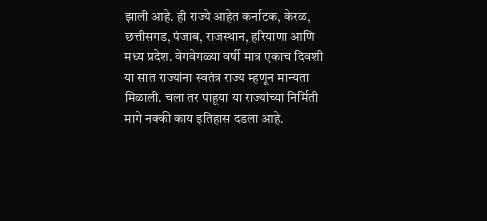झाली आहे. ही राज्ये आहेत कर्नाटक, केरळ, छत्तीसगड, पंजाब, राजस्थान, हरियाणा आणि मध्य प्रदेश. वेगवेगळ्या वर्षी मात्र एकाच दिवशी या सात राज्यांना स्वतंत्र राज्य म्हणून मान्यता मिळाली. चला तर पाहूया या राज्यांच्या निर्मिती मागे नक्की काय इतिहास दडला आहे.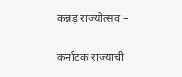कन्नड़ राज्योत्सव –

कर्नाटक राज्याची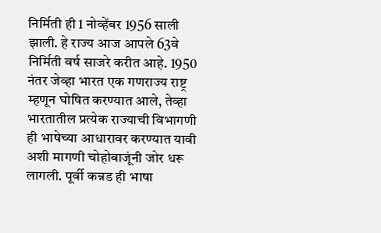निर्मिती ही 1 नोव्हेंबर 1956 साली झाली. हे राज्य आज आपले 63वे निर्मिती वर्ष साजरे करीत आहे. 1950 नंतर जेव्हा भारत एक गणराज्य राष्ट्र म्हणून घोषित करण्यात आले, तेव्हा भारतातील प्रत्येक राज्याची विभागणी ही भाषेच्या आधारावर करण्यात यावी अशी मागणी चोहोबाजूंनी जोर धरू लागली. पूर्वी कन्नड ही भाषा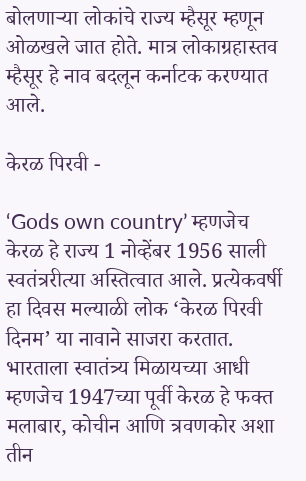बोलणाऱ्या लोकांचे राज्य म्हैसूर म्हणून ओळखले जात होते. मात्र लोकाग्रहास्तव म्हैसूर हे नाव बदलून कर्नाटक करण्यात आले.

केरळ पिरवी -

‘Gods own country’ म्हणजेच केरळ हे राज्य 1 नोव्हेंबर 1956 साली स्वतंत्ररीत्या अस्तित्वात आले. प्रत्येकवर्षी हा दिवस मल्याळी लोक ‘केरळ पिरवी दिनम’ या नावाने साजरा करतात. भारताला स्वातंत्र्य मिळायच्या आधी म्हणजेच 1947च्या पूर्वी केरळ हे फक्त मलाबार, कोचीन आणि त्रवणकोर अशा तीन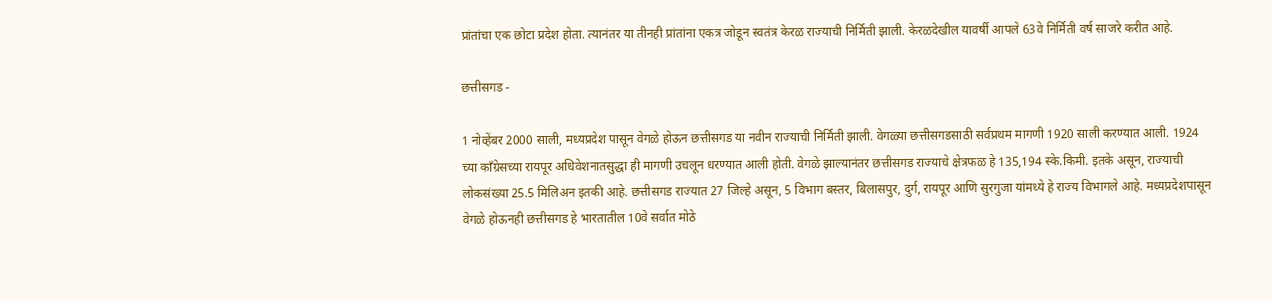प्रांतांचा एक छोटा प्रदेश होता. त्यानंतर या तीनही प्रांतांना एकत्र जोडून स्वतंत्र केरळ राज्याची निर्मिती झाली. केरळदेखील यावर्षी आपले 63वे निर्मिती वर्ष साजरे करीत आहे.

छत्तीसगड -

1 नोव्हेंबर 2000 साली, मध्यप्रदेश पासून वेगळे होऊन छत्तीसगड या नवीन राज्याची निर्मिती झाली. वेगळ्या छत्तीसगडसाठी सर्वप्रथम मागणी 1920 साली करण्यात आली. 1924 च्या काँग्रेसच्या रायपूर अधिवेशनातसुद्धा ही मागणी उचलून धरण्यात आली होती. वेगळे झाल्यानंतर छत्तीसगड राज्याचे क्षेत्रफळ हे 135,194 स्के.किमी. इतके असून, राज्याची लोकसंख्या 25.5 मिलिअन इतकी आहे. छत्तीसगड राज्यात 27 जिल्हे असून, 5 विभाग बस्तर, बिलासपुर, दुर्ग, रायपूर आणि सुरगुजा यांमध्ये हे राज्य विभागले आहे. मध्यप्रदेशपासून वेगळे होऊनही छत्तीसगड हे भारतातील 10वे सर्वात मोठे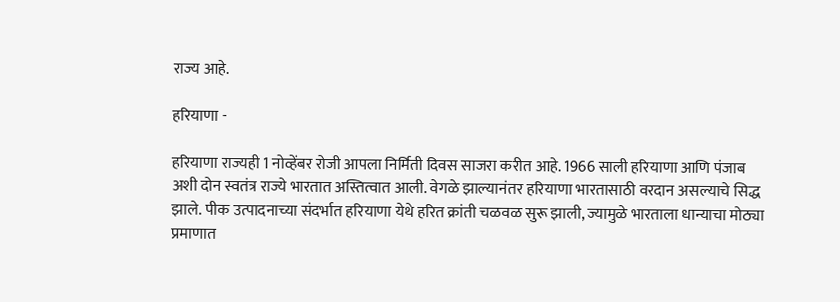राज्य आहे.

हरियाणा -

हरियाणा राज्यही 1 नोव्हेंबर रोजी आपला निर्मिती दिवस साजरा करीत आहे. 1966 साली हरियाणा आणि पंजाब अशी दोन स्वतंत्र राज्ये भारतात अस्तित्वात आली. वेगळे झाल्यानंतर हरियाणा भारतासाठी वरदान असल्याचे सिद्ध झाले. पीक उत्पादनाच्या संदर्भात हरियाणा येथे हरित क्रांती चळवळ सुरू झाली, ज्यामुळे भारताला धान्याचा मोठ्या प्रमाणात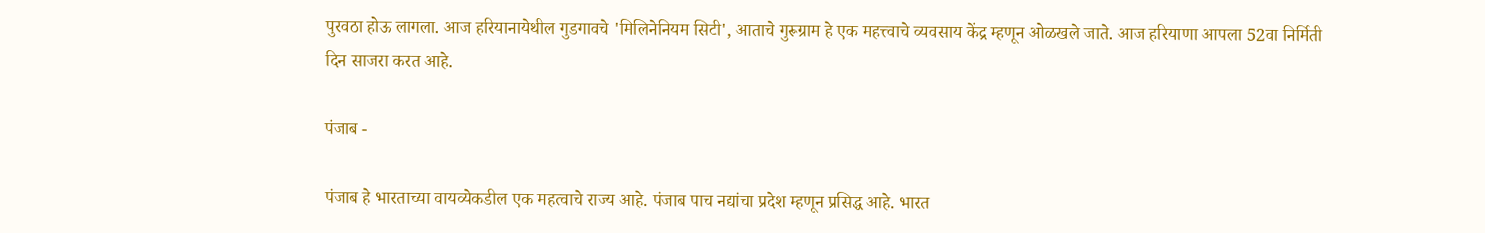पुरवठा होऊ लागला. आज हरियानायेथील गुडगावचे 'मिलिनेनियम सिटी', आताचे गुरूग्राम हे एक महत्त्वाचे व्यवसाय केंद्र म्हणून ओळखले जाते. आज हरियाणा आपला 52वा निर्मिती दिन साजरा करत आहे.

पंजाब -

पंजाब हे भारताच्या वायव्येकडील एक महत्वाचे राज्य आहे. पंजाब पाच नद्यांचा प्रदेश म्हणून प्रसिद्ध आहे. भारत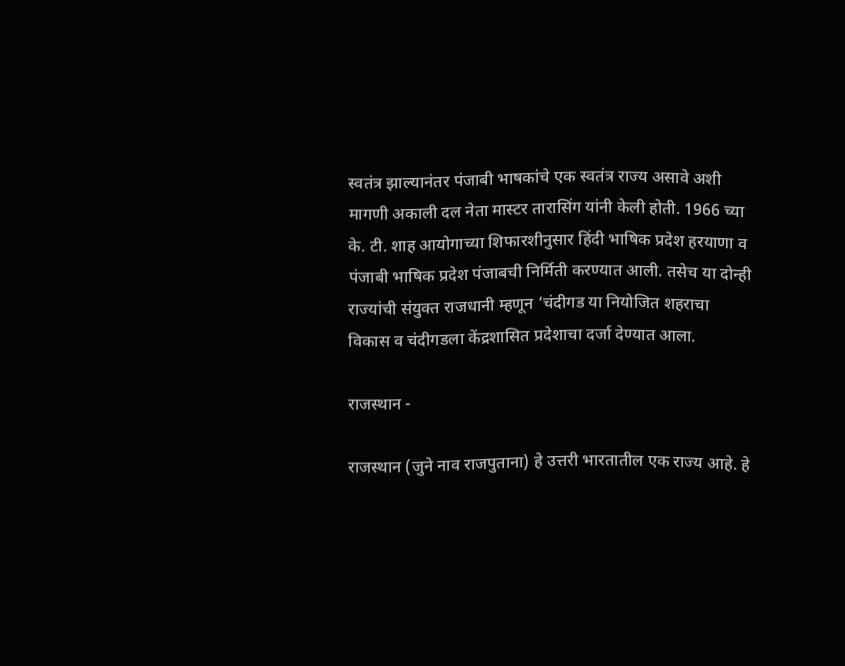स्वतंत्र झाल्यानंतर पंजाबी भाषकांचे एक स्वतंत्र राज्य असावे अशी मागणी अकाली दल नेता मास्टर तारासिंग यांनी केली होती. 1966 च्या के. टी. शाह आयोगाच्या शिफारशीनुसार हिंदी भाषिक प्रदेश हरयाणा व पंजाबी भाषिक प्रदेश पंजाबची निर्मिती करण्यात आली. तसेच या दोन्ही राज्यांची संयुक्त राजधानी म्हणून ‘चंदीगड या नियोजित शहराचा विकास व चंदीगडला केंद्रशासित प्रदेशाचा दर्जा देण्यात आला.

राजस्थान -

राजस्थान (जुने नाव राजपुताना) हे उत्तरी भारतातील एक राज्य आहे. हे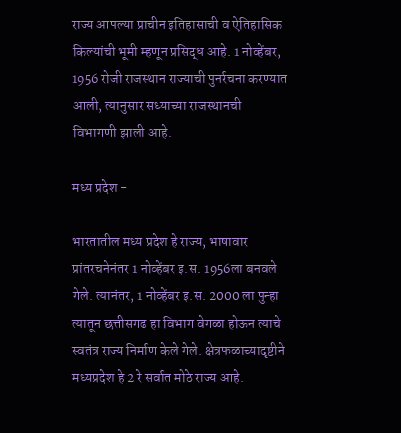राज्य आपल्या प्राचीन इतिहासाची व ऐतिहासिक किल्यांची भूमी म्हणून प्रसिद्ध आहे. 1 नोव्हेंबर, 1956 रोजी राजस्थान राज्याची पुनर्रचना करण्यात आली, त्यानुसार सध्याच्या राजस्थानची विभागणी झाली आहे.

मध्य प्रदेश -

भारतातील मध्य प्रदेश हे राज्य, भाषावार प्रांतरचनेनंतर 1 नोव्हेंबर इ.स. 1956ला बनवले गेले. त्यानंतर, 1 नोव्हेंबर इ.स. 2000 ला पुन्हा त्यातून छत्तीसगढ हा विभाग वेगळा होऊन त्याचे स्वतंत्र राज्य निर्माण केले गेले. क्षेत्रफळाच्यादृष्टीने मध्यप्रदेश हे 2 रे सर्वात मोठे राज्य आहे.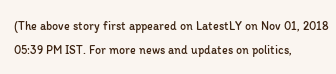(The above story first appeared on LatestLY on Nov 01, 2018 05:39 PM IST. For more news and updates on politics,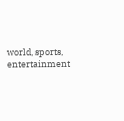world, sports, entertainment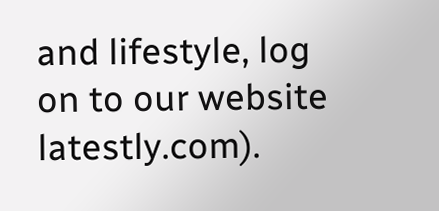and lifestyle, log on to our website latestly.com).